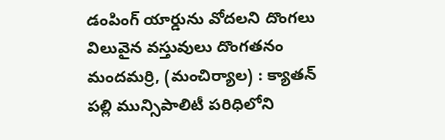డంపింగ్ యార్డును వోదలని దొంగలు
విలువైన వస్తువులు దొంగతనం
మందమర్రి, (మంచిర్యాల) : క్యాతన్ పల్లి మున్సిపాలిటీ పరిధిలోని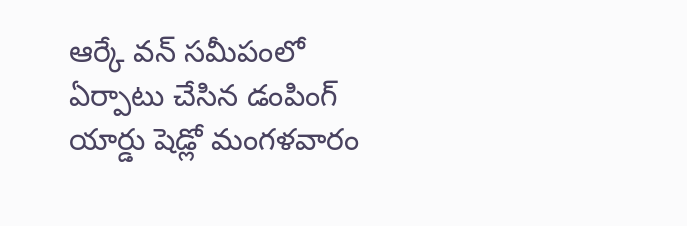ఆర్కే వన్ సమీపంలో ఏర్పాటు చేసిన డంపింగ్ యార్డు షెడ్లో మంగళవారం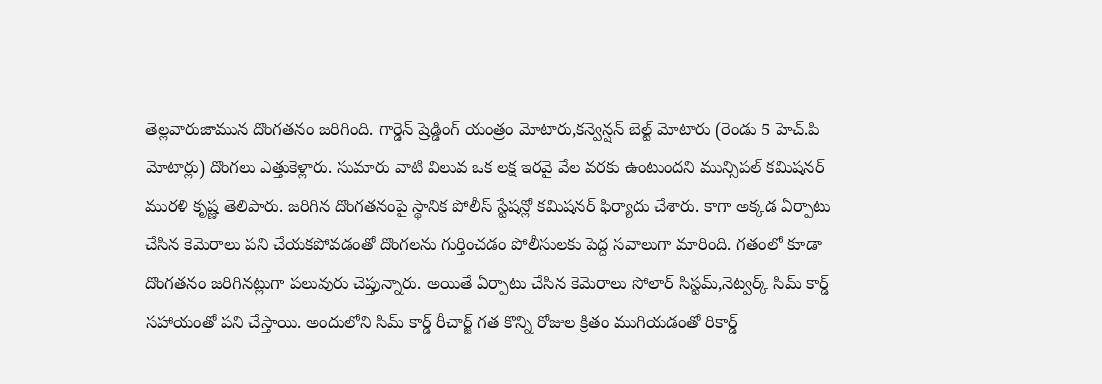తెల్లవారుజామున దొంగతనం జరిగింది. గార్డెన్ ష్రెడ్డింగ్ యంత్రం మోటారు,కన్వెన్షన్ బెల్ట్ మోటారు (రెండు 5 హెచ్.పి మోటార్లు) దొంగలు ఎత్తుకెళ్లారు. సుమారు వాటి విలువ ఒక లక్ష ఇరవై వేల వరకు ఉంటుందని మున్సిపల్ కమిషనర్ మురళి కృష్ణ తెలిపారు. జరిగిన దొంగతనంపై స్థానిక పోలీస్ స్టేషన్లో కమిషనర్ ఫిర్యాదు చేశారు. కాగా అక్కడ ఏర్పాటు చేసిన కెమెరాలు పని చేయకపోవడంతో దొంగలను గుర్తించడం పోలీసులకు పెద్ద సవాలుగా మారింది. గతంలో కూడా దొంగతనం జరిగినట్లుగా పలువురు చెప్తున్నారు. అయితే ఏర్పాటు చేసిన కెమెరాలు సోలార్ సిస్టమ్,నెట్వర్క్ సిమ్ కార్డ్ సహాయంతో పని చేస్తాయి. అందులోని సిమ్ కార్డ్ రీచార్జ్ గత కొన్ని రోజుల క్రితం ముగియడంతో రికార్డ్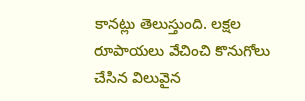కానట్లు తెలుస్తుంది. లక్షల రూపాయలు వేచించి కొనుగోలు చేసిన విలువైన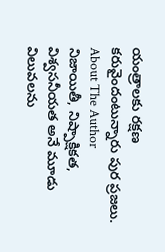యంత్రాలకు రక్షణ కరువైందంటున్నారు పుర ప్రజలు.
About The Author
నిజాయితీ, నిష్పాక్షికత, విశ్వసనీయత అనే మూడు విలువలను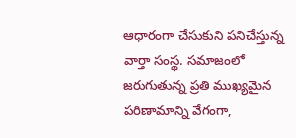ఆధారంగా చేసుకుని పనిచేస్తున్న వార్తా సంస్థ. సమాజంలో జరుగుతున్న ప్రతి ముఖ్యమైన పరిణామాన్ని వేగంగా,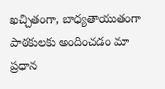ఖచ్చితంగా, బాధ్యతాయుతంగా పాఠకులకు అందించడం మా ప్రధాన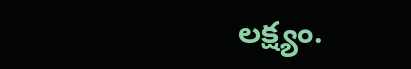లక్ష్యం.